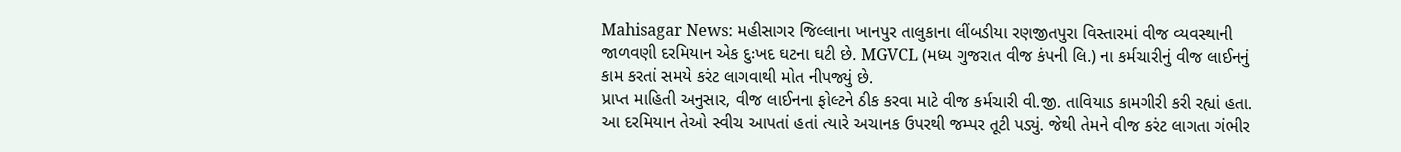Mahisagar News: મહીસાગર જિલ્લાના ખાનપુર તાલુકાના લીંબડીયા રણજીતપુરા વિસ્તારમાં વીજ વ્યવસ્થાની જાળવણી દરમિયાન એક દુઃખદ ઘટના ઘટી છે. MGVCL (મધ્ય ગુજરાત વીજ કંપની લિ.) ના કર્મચારીનું વીજ લાઈનનું કામ કરતાં સમયે કરંટ લાગવાથી મોત નીપજ્યું છે.
પ્રાપ્ત માહિતી અનુસાર, વીજ લાઈનના ફોલ્ટને ઠીક કરવા માટે વીજ કર્મચારી વી.જી. તાવિયાડ કામગીરી કરી રહ્યાં હતા. આ દરમિયાન તેઓ સ્વીચ આપતાં હતાં ત્યારે અચાનક ઉપરથી જમ્પર તૂટી પડ્યું. જેથી તેમને વીજ કરંટ લાગતા ગંભીર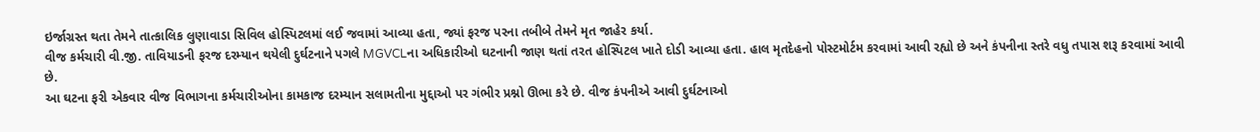ઇર્જાગ્રસ્ત થતા તેમને તાત્કાલિક લુણાવાડા સિવિલ હોસ્પિટલમાં લઈ જવામાં આવ્યા હતા, જ્યાં ફરજ પરના તબીબે તેમને મૃત જાહેર કર્યા.
વીજ કર્મચારી વી.જી. તાવિયાડની ફરજ દરમ્યાન થયેલી દુર્ઘટનાને પગલે MGVCLના અધિકારીઓ ઘટનાની જાણ થતાં તરત હોસ્પિટલ ખાતે દોડી આવ્યા હતા. હાલ મૃતદેહનો પોસ્ટમોર્ટમ કરવામાં આવી રહ્યો છે અને કંપનીના સ્તરે વધુ તપાસ શરૂ કરવામાં આવી છે.
આ ઘટના ફરી એકવાર વીજ વિભાગના કર્મચારીઓના કામકાજ દરમ્યાન સલામતીના મુદ્દાઓ પર ગંભીર પ્રશ્નો ઊભા કરે છે. વીજ કંપનીએ આવી દુર્ઘટનાઓ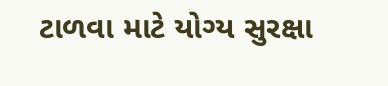ટાળવા માટે યોગ્ય સુરક્ષા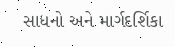સાધનો અને માર્ગદર્શિકા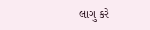લાગુ કરે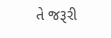તે જરૂરી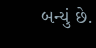બન્યું છે.